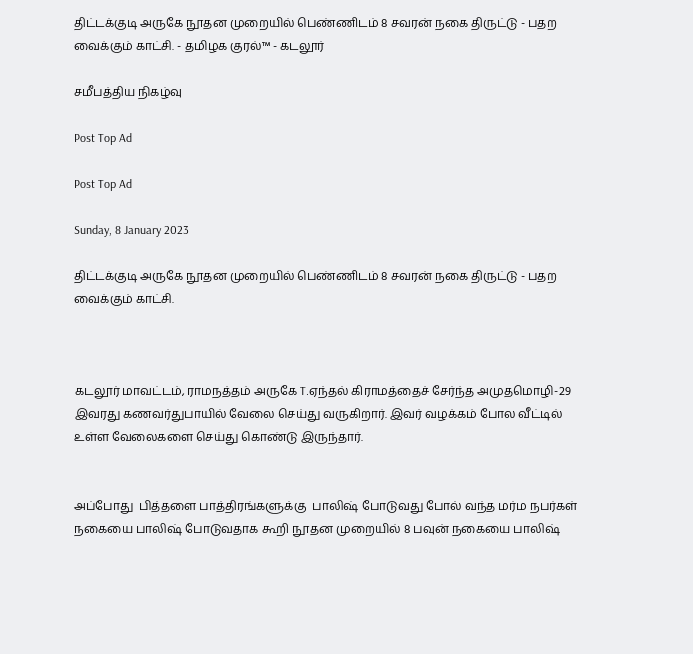திட்டக்குடி அருகே நூதன முறையில் பெண்ணிடம் 8 சவரன் நகை திருட்டு - பதற வைக்கும் காட்சி. - தமிழக குரல்™ - கடலூர்

சமீபத்திய நிகழ்வு

Post Top Ad

Post Top Ad

Sunday, 8 January 2023

திட்டக்குடி அருகே நூதன முறையில் பெண்ணிடம் 8 சவரன் நகை திருட்டு - பதற வைக்கும் காட்சி.



கடலூர் மாவட்டம், ராமநத்தம் அருகே T.ஏந்தல் கிராமத்தைச் சேர்ந்த அமுதமொழி-29 இவரது கணவர்துபாயில் வேலை செய்து வருகிறார். இவர் வழக்கம் போல வீட்டில் உள்ள வேலைகளை செய்து கொண்டு இருந்தார்.


அப்போது  பித்தளை பாத்திரங்களுக்கு  பாலிஷ் போடுவது போல் வந்த மர்ம நபர்கள் நகையை பாலிஷ் போடுவதாக கூறி நூதன முறையில் 8 பவுன் நகையை பாலிஷ்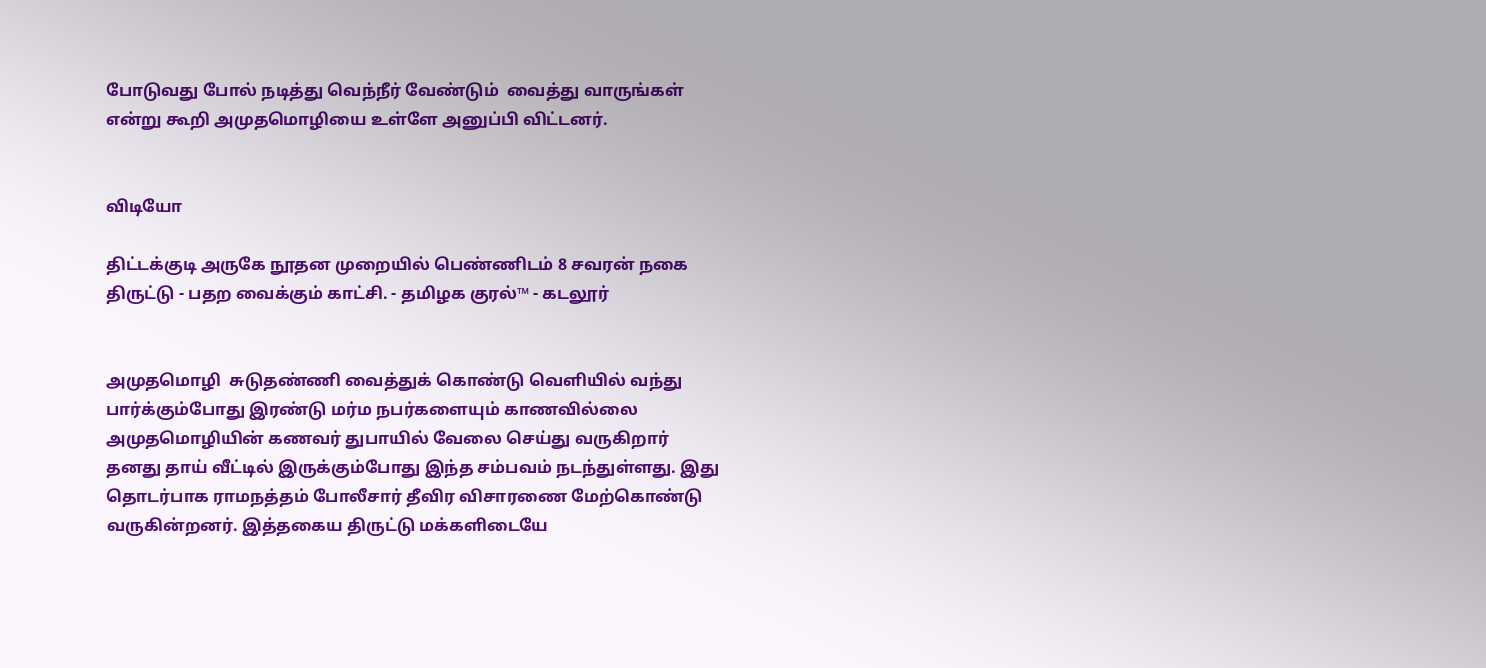போடுவது போல் நடித்து வெந்நீர் வேண்டும்  வைத்து வாருங்கள் என்று கூறி அமுதமொழியை உள்ளே அனுப்பி விட்டனர்.


விடியோ

திட்டக்குடி அருகே நூதன முறையில் பெண்ணிடம் 8 சவரன் நகை திருட்டு - பதற வைக்கும் காட்சி. - தமிழக குரல்™ - கடலூர்


அமுதமொழி  சுடுதண்ணி வைத்துக் கொண்டு வெளியில் வந்து பார்க்கும்போது இரண்டு மர்ம நபர்களையும் காணவில்லை  அமுதமொழியின் கணவர் துபாயில் வேலை செய்து வருகிறார்  தனது தாய் வீட்டில் இருக்கும்போது இந்த சம்பவம் நடந்துள்ளது. இது  தொடர்பாக ராமநத்தம் போலீசார் தீவிர விசாரணை மேற்கொண்டு வருகின்றனர். இத்தகைய திருட்டு மக்களிடையே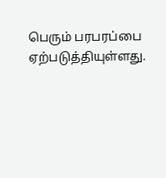பெரும் பரபரப்பை ஏற்படுத்தியுள்ளது.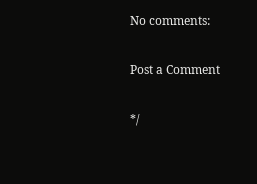No comments:

Post a Comment

*/